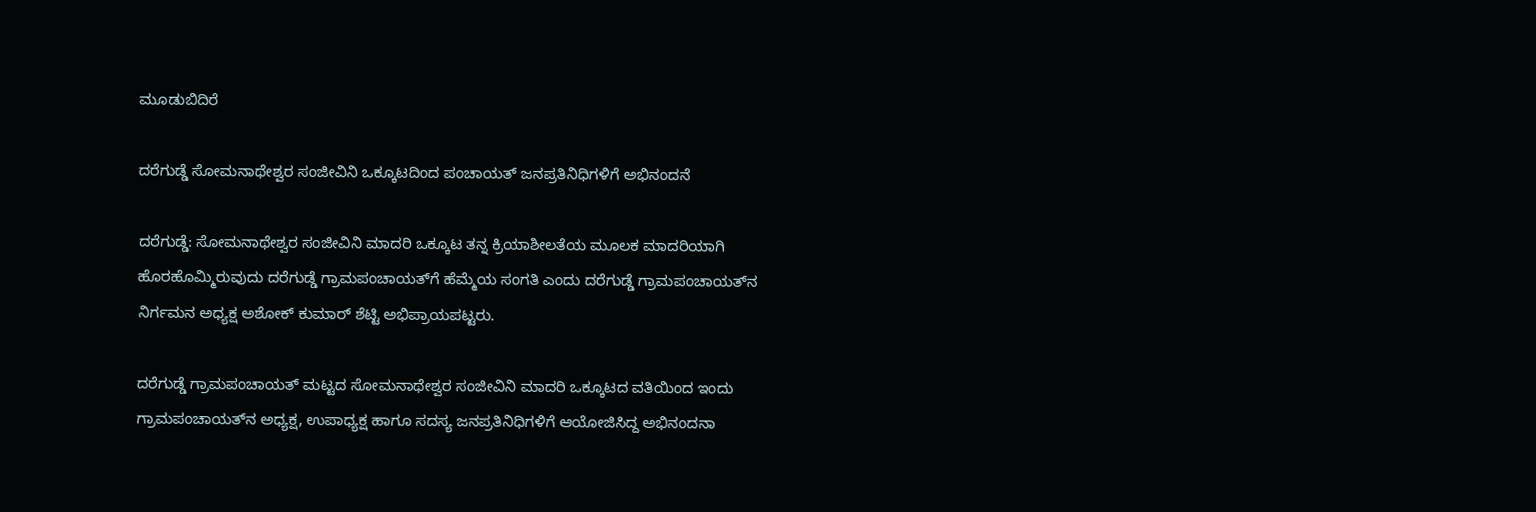ಮೂಡುಬಿದಿರೆ

ದರೆಗುಡ್ಡೆ ಸೋಮನಾಥೇಶ್ವರ ಸಂಜೀವಿನಿ ಒಕ್ಕೂಟದಿಂದ ಪಂಚಾಯತ್ ಜನಪ್ರತಿನಿಧಿಗಳಿಗೆ ಅಭಿನಂದನೆ

ದರೆಗುಡ್ಡೆ: ಸೋಮನಾಥೇಶ್ವರ ಸಂಜೀವಿನಿ ಮಾದರಿ ಒಕ್ಕೂಟ ತನ್ನ ಕ್ರಿಯಾಶೀಲತೆಯ ಮೂಲಕ ಮಾದರಿಯಾಗಿ ಹೊರಹೊಮ್ಮಿರುವುದು ದರೆಗುಡ್ಡೆ ಗ್ರಾಮಪಂಚಾಯತ್‌ಗೆ ಹೆಮ್ಮೆಯ ಸಂಗತಿ ಎಂದು ದರೆಗುಡ್ಡೆ ಗ್ರಾಮಪಂಚಾಯತ್‌ನ ನಿರ್ಗಮನ ಅಧ್ಯಕ್ಷ ಅಶೋಕ್ ಕುಮಾರ್ ಶೆಟ್ಟಿ ಅಭಿಪ್ರಾಯಪಟ್ಟರು.

ದರೆಗುಡ್ಡೆ ಗ್ರಾಮಪಂಚಾಯತ್ ಮಟ್ಟದ ಸೋಮನಾಥೇಶ್ವರ ಸಂಜೀವಿನಿ ಮಾದರಿ ಒಕ್ಕೂಟದ ವತಿಯಿಂದ ಇಂದು ಗ್ರಾಮಪಂಚಾಯತ್‌ನ ಅಧ್ಯಕ್ಷ, ಉಪಾಧ್ಯಕ್ಷ ಹಾಗೂ ಸದಸ್ಯ ಜನಪ್ರತಿನಿಧಿಗಳಿಗೆ ಆಯೋಜಿಸಿದ್ದ ಅಭಿನಂದನಾ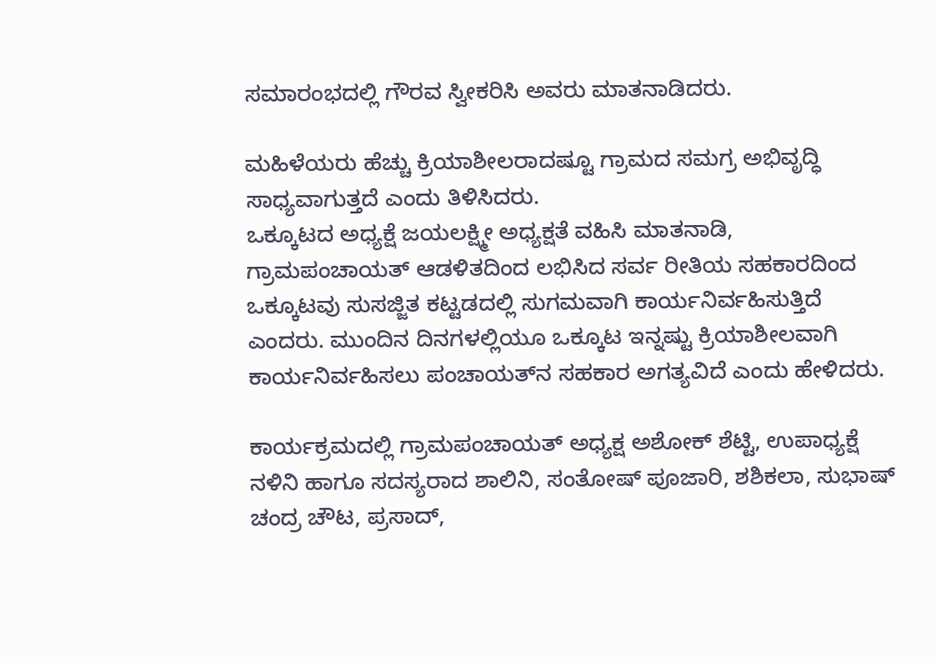ಸಮಾರಂಭದಲ್ಲಿ ಗೌರವ ಸ್ವೀಕರಿಸಿ ಅವರು ಮಾತನಾಡಿದರು.

ಮಹಿಳೆಯರು ಹೆಚ್ಚು ಕ್ರಿಯಾಶೀಲರಾದಷ್ಟೂ ಗ್ರಾಮದ ಸಮಗ್ರ ಅಭಿವೃದ್ಧಿ ಸಾಧ್ಯವಾಗುತ್ತದೆ ಎಂದು ತಿಳಿಸಿದರು.
ಒಕ್ಕೂಟದ ಅಧ್ಯಕ್ಷೆ ಜಯಲಕ್ಷ್ಮೀ ಅಧ್ಯಕ್ಷತೆ ವಹಿಸಿ ಮಾತನಾಡಿ, ಗ್ರಾಮಪಂಚಾಯತ್ ಆಡಳಿತದಿಂದ ಲಭಿಸಿದ ಸರ್ವ ರೀತಿಯ ಸಹಕಾರದಿಂದ ಒಕ್ಕೂಟವು ಸುಸಜ್ಜಿತ ಕಟ್ಟಡದಲ್ಲಿ ಸುಗಮವಾಗಿ ಕಾರ್ಯನಿರ್ವಹಿಸುತ್ತಿದೆ ಎಂದರು. ಮುಂದಿನ ದಿನಗಳಲ್ಲಿಯೂ ಒಕ್ಕೂಟ ಇನ್ನಷ್ಟು ಕ್ರಿಯಾಶೀಲವಾಗಿ ಕಾರ್ಯನಿರ್ವಹಿಸಲು ಪಂಚಾಯತ್‌ನ ಸಹಕಾರ ಅಗತ್ಯವಿದೆ ಎಂದು ಹೇಳಿದರು.

ಕಾರ್ಯಕ್ರಮದಲ್ಲಿ ಗ್ರಾಮಪಂಚಾಯತ್ ಅಧ್ಯಕ್ಷ ಅಶೋಕ್ ಶೆಟ್ಟಿ, ಉಪಾಧ್ಯಕ್ಷೆ ನಳಿನಿ ಹಾಗೂ ಸದಸ್ಯರಾದ ಶಾಲಿನಿ, ಸಂತೋಷ್ ಪೂಜಾರಿ, ಶಶಿಕಲಾ, ಸುಭಾಷ್ ಚಂದ್ರ ಚೌಟ, ಪ್ರಸಾದ್,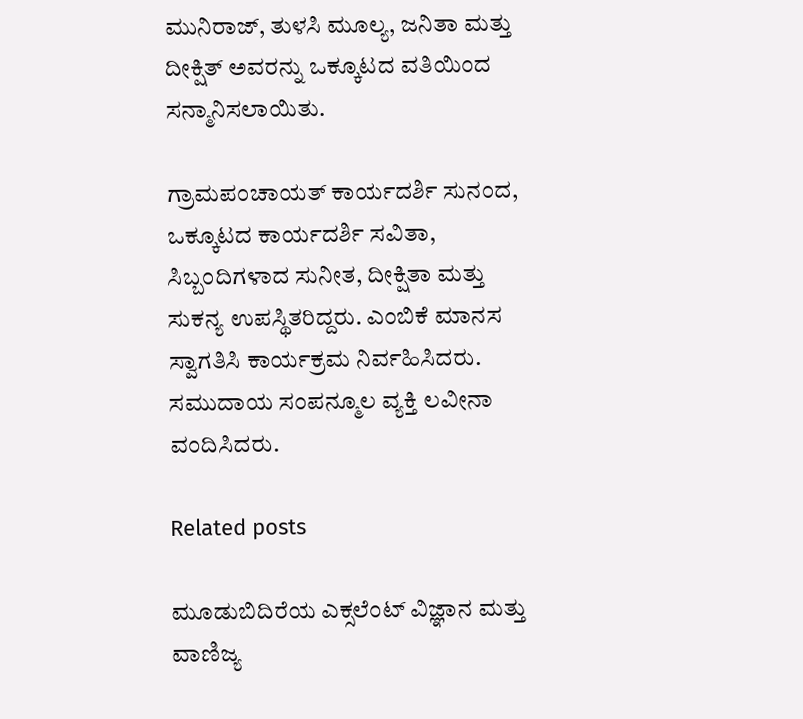ಮುನಿರಾಜ್, ತುಳಸಿ ಮೂಲ್ಯ, ಜನಿತಾ ಮತ್ತು ದೀಕ್ಷಿತ್ ಅವರನ್ನು ಒಕ್ಕೂಟದ ವತಿಯಿಂದ ಸನ್ಮಾನಿಸಲಾಯಿತು.

ಗ್ರಾಮಪಂಚಾಯತ್ ಕಾರ್ಯದರ್ಶಿ ಸುನಂದ, ಒಕ್ಕೂಟದ ಕಾರ್ಯದರ್ಶಿ ಸವಿತಾ, ಸಿಬ್ಬಂದಿಗಳಾದ ಸುನೀತ, ದೀಕ್ಷಿತಾ ಮತ್ತು ಸುಕನ್ಯ ಉಪಸ್ಥಿತರಿದ್ದರು. ಎಂಬಿಕೆ ಮಾನಸ ಸ್ವಾಗತಿಸಿ ಕಾರ್ಯಕ್ರಮ ನಿರ್ವಹಿಸಿದರು. ಸಮುದಾಯ ಸಂಪನ್ಮೂಲ ವ್ಯಕ್ತಿ ಲವೀನಾ ವಂದಿಸಿದರು.

Related posts

ಮೂಡುಬಿದಿರೆಯ ಎಕ್ಸಲೆಂಟ್ ವಿಜ್ಞಾನ ಮತ್ತು ವಾಣಿಜ್ಯ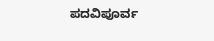ಪದವಿಪೂರ್ವ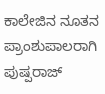ಕಾಲೇಜಿನ ನೂತನ ಪ್ರಾಂಶುಪಾಲರಾಗಿ ಪುಷ್ಪರಾಜ್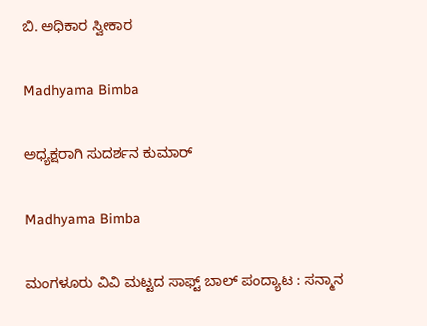ಬಿ. ಅಧಿಕಾರ ಸ್ವೀಕಾರ

Madhyama Bimba

ಅಧ್ಯಕ್ಷರಾಗಿ ಸುದರ್ಶನ ಕುಮಾರ್

Madhyama Bimba

ಮಂಗಳೂರು ವಿವಿ ಮಟ್ಟದ ಸಾಫ್ಟ್ ಬಾಲ್ ಪಂದ್ಯಾಟ : ಸನ್ಮಾನ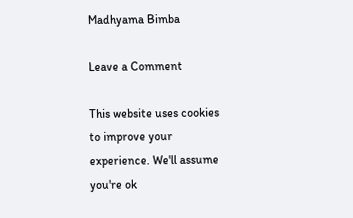Madhyama Bimba

Leave a Comment

This website uses cookies to improve your experience. We'll assume you're ok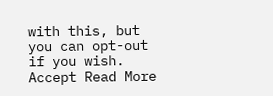with this, but you can opt-out if you wish. Accept Read More